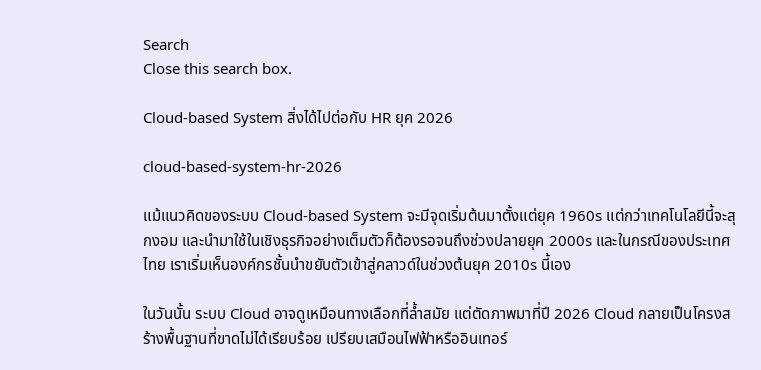Search
Close this search box.

Cloud-based System สิ่งได้ไปต่อกับ HR ยุค 2026

cloud-based-system-hr-2026

แม้แนวคิดของระบบ Cloud-based System จะมีจุดเริ่มต้นมาตั้งแต่ยุค 1960s แต่กว่าเทคโนโลยีนี้จะสุกงอม และนำมาใช้ในเชิงธุรกิจอย่างเต็มตัวก็ต้องรอจนถึงช่วงปลายยุค 2000s และในกรณีของประเทศไทย เราเริ่มเห็นองค์กรชั้นนำขยับตัวเข้าสู่คลาวด์ในช่วงต้นยุค 2010s นี้เอง

ในวันนั้น ระบบ Cloud อาจดูเหมือนทางเลือกที่ล้ำสมัย แต่ตัดภาพมาที่ปี 2026 Cloud กลายเป็นโครงสร้างพื้นฐานที่ขาดไม่ได้เรียบร้อย เปรียบเสมือนไฟฟ้าหรืออินเทอร์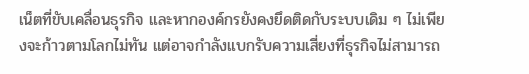เน็ตที่ขับเคลื่อนธุรกิจ และหากองค์กรยังคงยึดติดกับระบบเดิม ๆ ไม่เพียงจะก้าวตามโลกไม่ทัน แต่อาจกำลังแบกรับความเสี่ยงที่ธุรกิจไม่สามารถ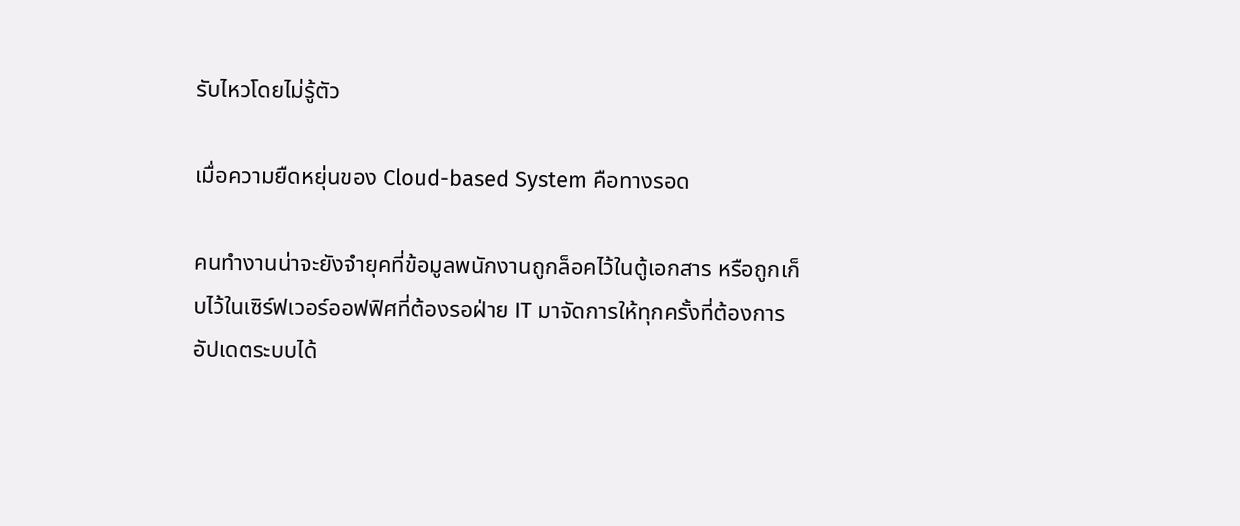รับไหวโดยไม่รู้ตัว

เมื่อความยืดหยุ่นของ Cloud-based System คือทางรอด

คนทำงานน่าจะยังจำยุคที่ข้อมูลพนักงานถูกล็อคไว้ในตู้เอกสาร หรือถูกเก็บไว้ในเซิร์ฟเวอร์ออฟฟิศที่ต้องรอฝ่าย IT มาจัดการให้ทุกครั้งที่ต้องการอัปเดตระบบได้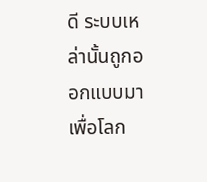ดี ระบบเหล่านั้นถูกออกแบบมาเพื่อโลก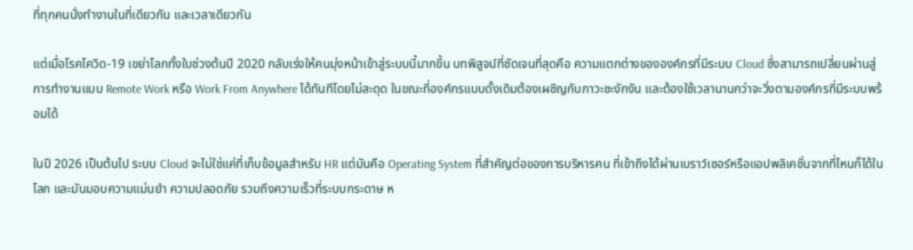ที่ทุกคนนั่งทำงานในที่เดียวกัน และเวลาเดียวกัน

แต่เมื่อโรคโควิด-19 เขย่าโลกทั้งใบช่วงต้นปี 2020 กลับเร่งให้คนมุ่งหน้าเข้าสู่ระบบนี้มากขึ้น บทพิสูจน์ที่ชัดเจนที่สุดคือ ความแตกต่างขององค์กรที่มีระบบ Cloud ซึ่งสามารถเปลี่ยนผ่านสู่การทำงานแบบ Remote Work หรือ Work From Anywhere ได้ทันทีโดยไม่สะดุด ในขณะที่องค์กรแบบดั้งเดิมต้องเผชิญกับภาวะชะงักงัน และต้องใช้เวลานานกว่าจะวิ่งตามองค์กรที่มีระบบพร้อมได้

ในปี 2026 เป็นต้นไป ระบบ Cloud จะไม่ใช่แค่ที่เก็บข้อมูลสำหรับ HR แต่มันคือ Operating System ที่สำคัญต่อของการบริหารคน ที่เข้าถึงได้ผ่านเบราว์เซอร์หรือแอปพลิเคชั่นจากที่ไหนก็ได้ในโลก และมันมอบความแม่นยำ ความปลอดภัย รวมถึงความเร็วที่ระบบกระดาษ ห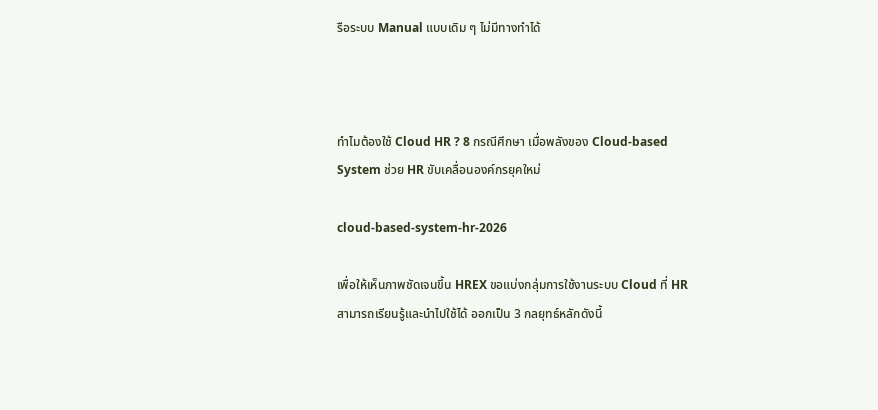รือระบบ Manual แบบเดิม ๆ ไม่มีทางทำได้



ทำไมต้องใช้ Cloud HR ? 8 กรณีศึกษา เมื่อพลังของ Cloud-based System ช่วย HR ขับเคลื่อนองค์กรยุคใหม่

cloud-based-system-hr-2026

เพื่อให้เห็นภาพชัดเจนขึ้น HREX ขอแบ่งกลุ่มการใช้งานระบบ Cloud ที่ HR สามารถเรียนรู้และนำไปใช้ได้ ออกเป็น 3 กลยุทธ์หลักดังนี้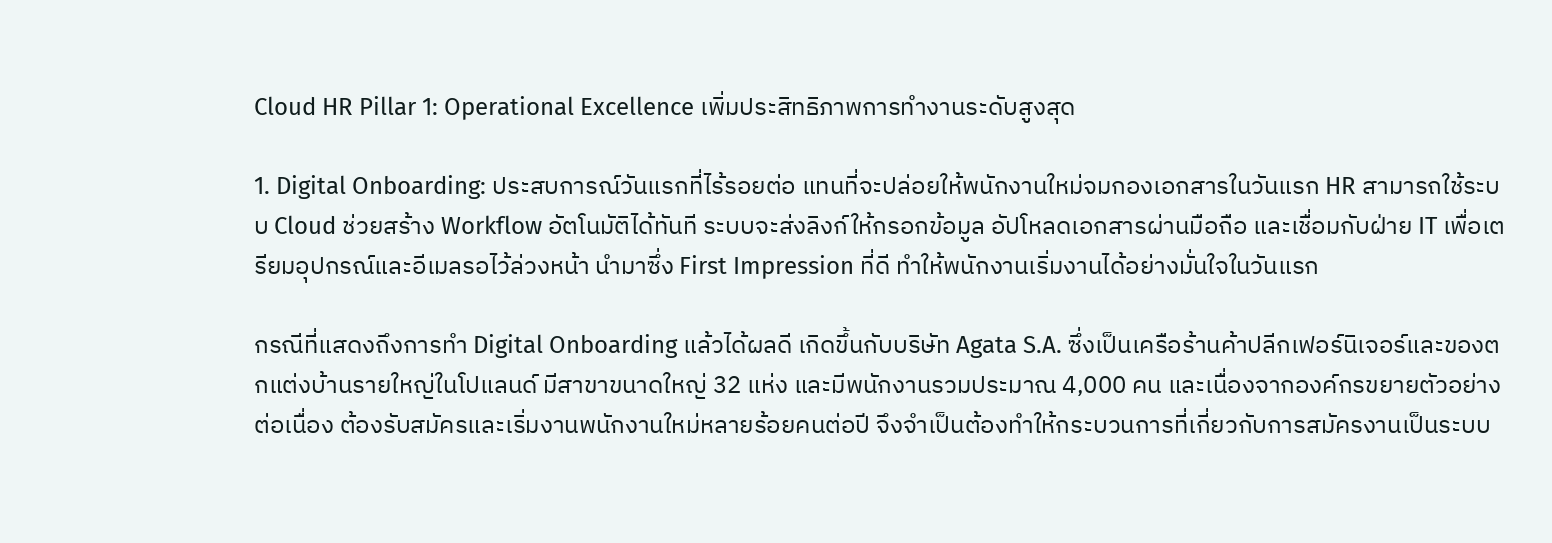Cloud HR Pillar 1: Operational Excellence เพิ่มประสิทธิภาพการทำงานระดับสูงสุด

1. Digital Onboarding: ประสบการณ์วันแรกที่ไร้รอยต่อ แทนที่จะปล่อยให้พนักงานใหม่จมกองเอกสารในวันแรก HR สามารถใช้ระบบ Cloud ช่วยสร้าง Workflow อัตโนมัติได้ทันที ระบบจะส่งลิงก์ให้กรอกข้อมูล อัปโหลดเอกสารผ่านมือถือ และเชื่อมกับฝ่าย IT เพื่อเตรียมอุปกรณ์และอีเมลรอไว้ล่วงหน้า นำมาซึ่ง First Impression ที่ดี ทำให้พนักงานเริ่มงานได้อย่างมั่นใจในวันแรก

กรณีที่แสดงถึงการทำ Digital Onboarding แล้วได้ผลดี เกิดขึ้นกับบริษัท Agata S.A. ซึ่งเป็นเครือร้านค้าปลีกเฟอร์นิเจอร์และของตกแต่งบ้านรายใหญ่ในโปแลนด์ มีสาขาขนาดใหญ่ 32 แห่ง และมีพนักงานรวมประมาณ 4,000 คน และเนื่องจากองค์กรขยายตัวอย่างต่อเนื่อง ต้องรับสมัครและเริ่มงานพนักงานใหม่หลายร้อยคนต่อปี จึงจำเป็นต้องทำให้กระบวนการที่เกี่ยวกับการสมัครงานเป็นระบบ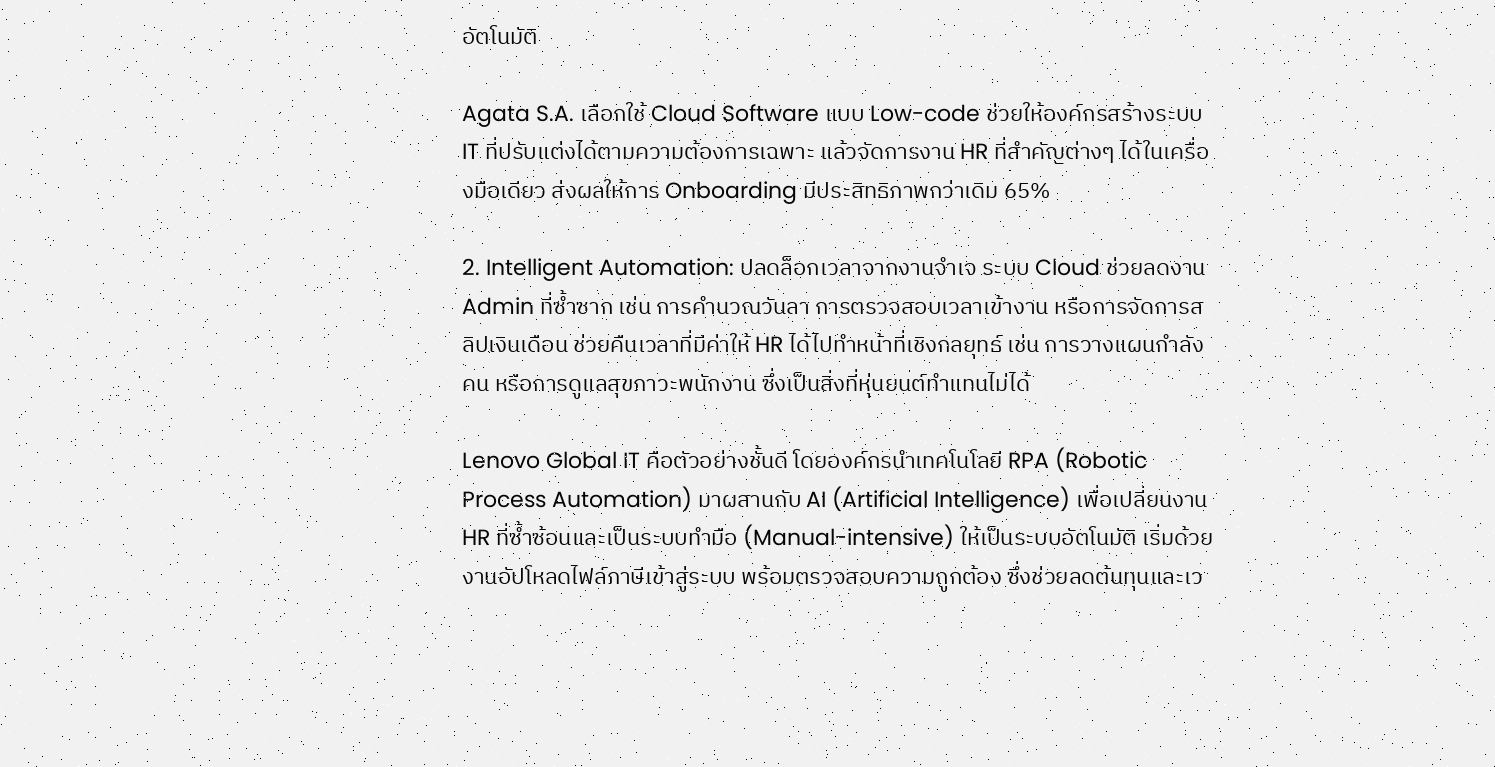อัตโนมัติ

Agata S.A. เลือกใช้ Cloud Software แบบ Low-code ช่วยให้องค์กรสร้างระบบ IT ที่ปรับแต่งได้ตามความต้องการเฉพาะ แล้วจัดการงาน HR ที่สำคัญต่างๆ ได้ในเครื่องมือเดียว ส่งผลให้การ Onboarding มีประสิทธิภาพกว่าเดิม 65%

2. Intelligent Automation: ปลดล็อกเวลาจากงานจำเจ ระบบ Cloud ช่วยลดงาน Admin ที่ซ้ำซาก เช่น การคำนวณวันลา การตรวจสอบเวลาเข้างาน หรือการจัดการสลิปเงินเดือน ช่วยคืนเวลาที่มีค่าให้ HR ได้ไปทำหน้าที่เชิงกลยุทธ์ เช่น การวางแผนกำลังคน หรือการดูแลสุขภาวะพนักงาน ซึ่งเป็นสิ่งที่หุ่นยนต์ทำแทนไม่ได้

Lenovo Global IT คือตัวอย่างชั้นดี โดยองค์กรนำเทคโนโลยี RPA (Robotic Process Automation) มาผสานกับ AI (Artificial Intelligence) เพื่อเปลี่ยนงาน HR ที่ซ้ำซ้อนและเป็นระบบทำมือ (Manual-intensive) ให้เป็นระบบอัตโนมัติ เริ่มด้วยงานอัปโหลดไฟล์ภาษีเข้าสู่ระบบ พร้อมตรวจสอบความถูกต้อง ซึ่งช่วยลดต้นทุนและเว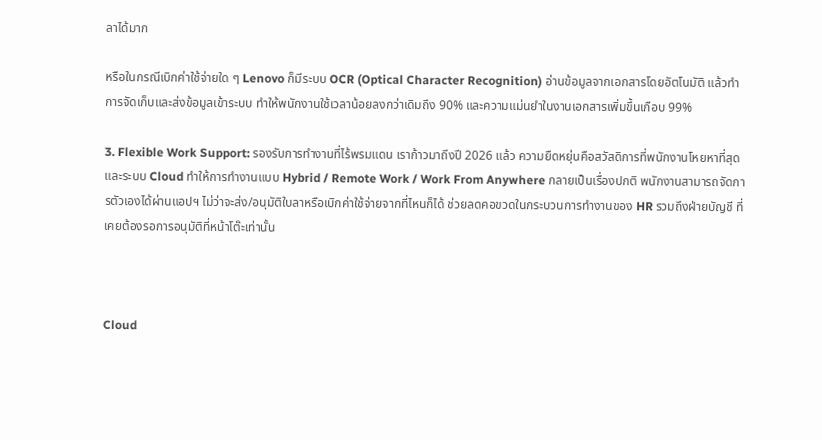ลาได้มาก

หรือในกรณีเบิกค่าใช้จ่ายใด ๆ Lenovo ก็มีระบบ OCR (Optical Character Recognition) อ่านข้อมูลจากเอกสารโดยอัตโนมัติ แล้วทำการจัดเก็บและส่งข้อมูลเข้าระบบ ทำให้พนักงานใช้เวลาน้อยลงกว่าเดิมถึง 90% และความแม่นยำในงานเอกสารเพิ่มขึ้นเกือบ 99%

3. Flexible Work Support: รองรับการทำงานที่ไร้พรมแดน เราก้าวมาถึงปี 2026 แล้ว ความยืดหยุ่นคือสวัสดิการที่พนักงานโหยหาที่สุด และระบบ Cloud ทำให้การทำงานแบบ Hybrid / Remote Work / Work From Anywhere กลายเป็นเรื่องปกติ พนักงานสามารถจัดการตัวเองได้ผ่านแอปฯ ไม่ว่าจะส่ง/อนุมัติใบลาหรือเบิกค่าใช้จ่ายจากที่ไหนก็ได้ ช่วยลดคอขวดในกระบวนการทำงานของ HR รวมถึงฝ่ายบัญชี ที่เคยต้องรอการอนุมัติที่หน้าโต๊ะเท่านั้น



Cloud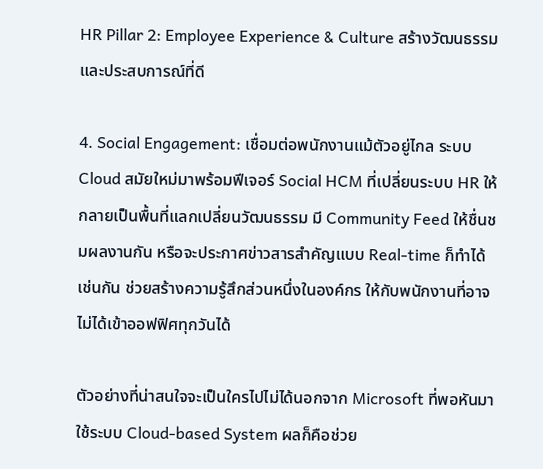HR Pillar 2: Employee Experience & Culture สร้างวัฒนธรรมและประสบการณ์ที่ดี

4. Social Engagement: เชื่อมต่อพนักงานแม้ตัวอยู่ไกล ระบบ Cloud สมัยใหม่มาพร้อมฟีเจอร์ Social HCM ที่เปลี่ยนระบบ HR ให้กลายเป็นพื้นที่แลกเปลี่ยนวัฒนธรรม มี Community Feed ให้ชื่นชมผลงานกัน หรือจะประกาศข่าวสารสำคัญแบบ Real-time ก็ทำได้เช่นกัน ช่วยสร้างความรู้สึกส่วนหนึ่งในองค์กร ให้กับพนักงานที่อาจไม่ได้เข้าออฟฟิศทุกวันได้

ตัวอย่างที่น่าสนใจจะเป็นใครไปไม่ได้นอกจาก Microsoft ที่พอหันมาใช้ระบบ Cloud-based System ผลก็คือช่วย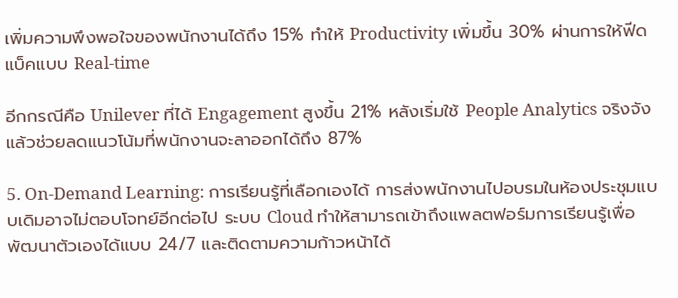เพิ่มความพึงพอใจของพนักงานได้ถึง 15% ทำให้ Productivity เพิ่มขึ้น 30% ผ่านการให้ฟีดแบ็คแบบ Real-time

อีกกรณีคือ Unilever ที่ได้ Engagement สูงขึ้น 21% หลังเริ่มใช้ People Analytics จริงจัง แล้วช่วยลดแนวโน้มที่พนักงานจะลาออกได้ถึง 87%

5. On-Demand Learning: การเรียนรู้ที่เลือกเองได้ การส่งพนักงานไปอบรมในห้องประชุมแบบเดิมอาจไม่ตอบโจทย์อีกต่อไป ระบบ Cloud ทำให้สามารถเข้าถึงแพลตฟอร์มการเรียนรู้เพื่อพัฒนาตัวเองได้แบบ 24/7 และติดตามความก้าวหน้าได้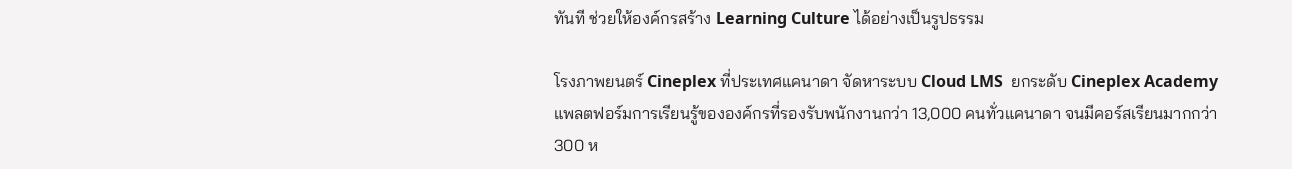ทันที ช่วยให้องค์กรสร้าง Learning Culture ได้อย่างเป็นรูปธรรม

โรงภาพยนตร์ Cineplex ที่ประเทศแคนาดา จัดหาระบบ Cloud LMS  ยกระดับ Cineplex Academy แพลตฟอร์มการเรียนรู้ขององค์กรที่รองรับพนักงานกว่า 13,000 คนทั่วแคนาดา จนมีคอร์สเรียนมากกว่า 300 ห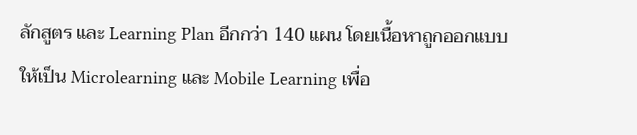ลักสูตร และ Learning Plan อีกกว่า 140 แผน โดยเนื้อหาถูกออกแบบให้เป็น Microlearning และ Mobile Learning เพื่อ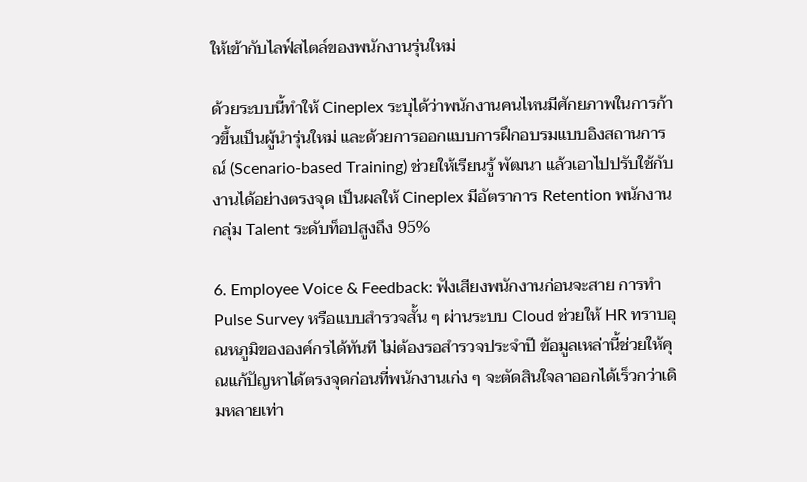ให้เข้ากับไลฟ์สไตล์ของพนักงานรุ่นใหม่

ด้วยระบบนี้ทำให้ Cineplex ระบุได้ว่าพนักงานคนไหนมีศักยภาพในการก้าวขึ้นเป็นผู้นำรุ่นใหม่ และด้วยการออกแบบการฝึกอบรมแบบอิงสถานการณ์ (Scenario-based Training) ช่วยให้เรียนรู้ พัฒนา แล้วเอาไปปรับใช้กับงานได้อย่างตรงจุด เป็นผลให้ Cineplex มีอัตราการ Retention พนักงานกลุ่ม Talent ระดับท็อปสูงถึง 95%

6. Employee Voice & Feedback: ฟังเสียงพนักงานก่อนจะสาย การทำ Pulse Survey หรือแบบสำรวจสั้น ๆ ผ่านระบบ Cloud ช่วยให้ HR ทราบอุณหภูมิขององค์กรได้ทันที ไม่ต้องรอสำรวจประจำปี ข้อมูลเหล่านี้ช่วยให้คุณแก้ปัญหาได้ตรงจุดก่อนที่พนักงานเก่ง ๆ จะตัดสินใจลาออกได้เร็วกว่าเดิมหลายเท่า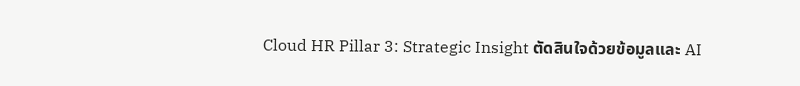Cloud HR Pillar 3: Strategic Insight ตัดสินใจด้วยข้อมูลและ AI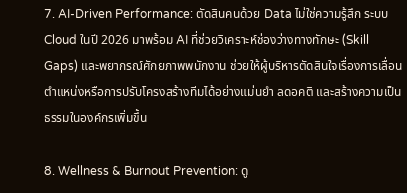7. AI-Driven Performance: ตัดสินคนด้วย Data ไม่ใช่ความรู้สึก ระบบ Cloud ในปี 2026 มาพร้อม AI ที่ช่วยวิเคราะห์ช่องว่างทางทักษะ (Skill Gaps) และพยากรณ์ศักยภาพพนักงาน ช่วยให้ผู้บริหารตัดสินใจเรื่องการเลื่อนตำแหน่งหรือการปรับโครงสร้างทีมได้อย่างแม่นยำ ลดอคติ และสร้างความเป็นธรรมในองค์กรเพิ่มขึ้น

8. Wellness & Burnout Prevention: ดู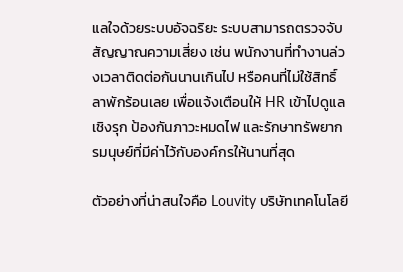แลใจด้วยระบบอัจฉริยะ ระบบสามารถตรวจจับสัญญาณความเสี่ยง เช่น พนักงานที่ทำงานล่วงเวลาติดต่อกันนานเกินไป หรือคนที่ไม่ใช้สิทธิ์ลาพักร้อนเลย เพื่อแจ้งเตือนให้ HR เข้าไปดูแลเชิงรุก ป้องกันภาวะหมดไฟ และรักษาทรัพยากรมนุษย์ที่มีค่าไว้กับองค์กรให้นานที่สุด

ตัวอย่างที่น่าสนใจคือ Louvity บริษัทเทคโนโลยี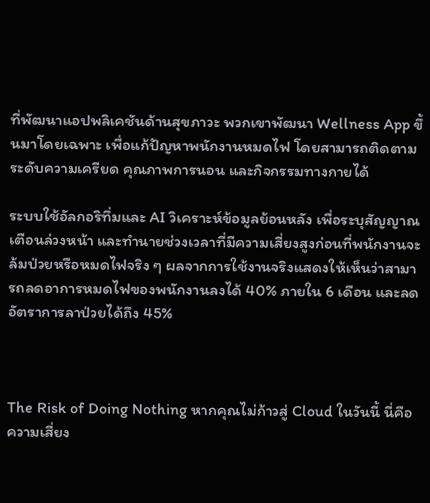ที่พัฒนาแอปพลิเคชันด้านสุขภาวะ พวกเขาพัฒนา Wellness App ขึ้นมาโดยเฉพาะ เพื่อแก้ปัญหาพนักงานหมดไฟ โดยสามารถติดตามระดับความเครียด คุณภาพการนอน และกิจกรรมทางกายได้

ระบบใช้อัลกอริทึ่มและ AI วิเคราะห์ข้อมูลย้อนหลัง เพื่อระบุสัญญาณเตือนล่วงหน้า และทำนายช่วงเวลาที่มีความเสี่ยงสูงก่อนที่พนักงานจะล้มป่วยหรือหมดไฟจริง ๆ ผลจากการใช้งานจริงแสดงให้เห็นว่าสามารถลดอาการหมดไฟของพนักงานลงได้ 40% ภายใน 6 เดือน และลดอัตราการลาป่วยได้ถึง 45%



The Risk of Doing Nothing หากคุณไม่ก้าวสู่ Cloud ในวันนี้ นี่คือความเสี่ยง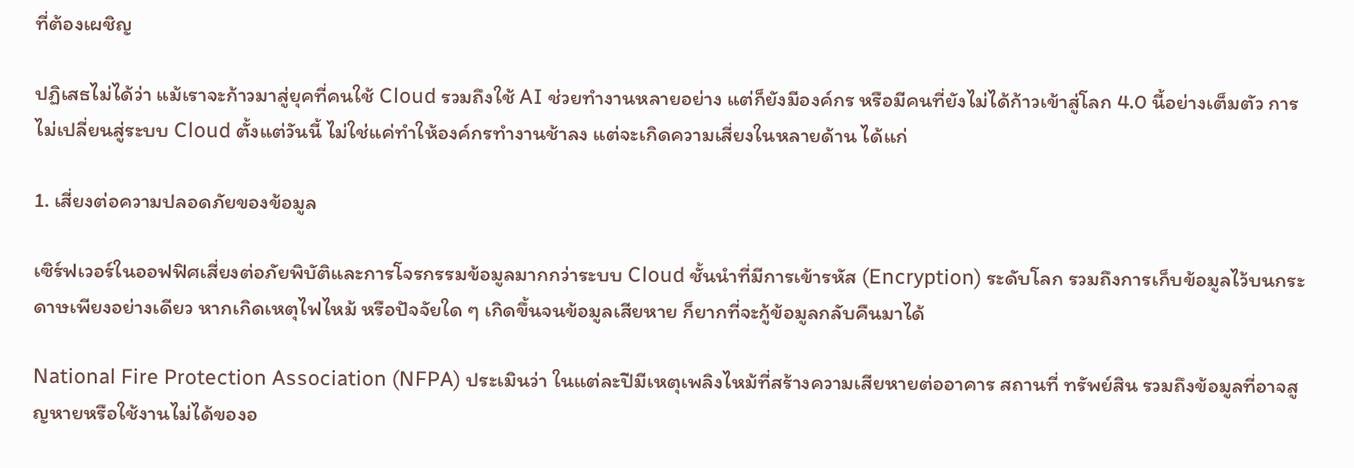ที่ต้องเผชิญ

ปฏิเสธไม่ได้ว่า แม้เราจะก้าวมาสู่ยุคที่คนใช้ Cloud รวมถึงใช้ AI ช่วยทำงานหลายอย่าง แต่ก็ยังมีองค์กร หรือมีคนที่ยังไม่ได้ก้าวเข้าสู่โลก 4.0 นี้อย่างเต็มตัว การไม่เปลี่ยนสู่ระบบ Cloud ตั้งแต่วันนี้ ไม่ใช่แค่ทำให้องค์กรทำงานช้าลง แต่จะเกิดความเสี่ยงในหลายด้าน ได้แก่

1. เสี่ยงต่อความปลอดภัยของข้อมูล

เซิร์ฟเวอร์ในออฟฟิศเสี่ยงต่อภัยพิบัติและการโจรกรรมข้อมูลมากกว่าระบบ Cloud ชั้นนำที่มีการเข้ารหัส (Encryption) ระดับโลก รวมถึงการเก็บข้อมูลไว้บนกระดาษเพียงอย่างเดียว หากเกิดเหตุไฟไหม้ หรือปัจจัยใด ๆ เกิดขึ้นจนข้อมูลเสียหาย ก็ยากที่จะกู้ข้อมูลกลับคืนมาได้

National Fire Protection Association (NFPA) ประเมินว่า ในแต่ละปีมีเหตุเพลิงไหม้ที่สร้างความเสียหายต่ออาคาร สถานที่ ทรัพย์สิน รวมถึงข้อมูลที่อาจสูญหายหรือใช้งานไม่ได้ของอ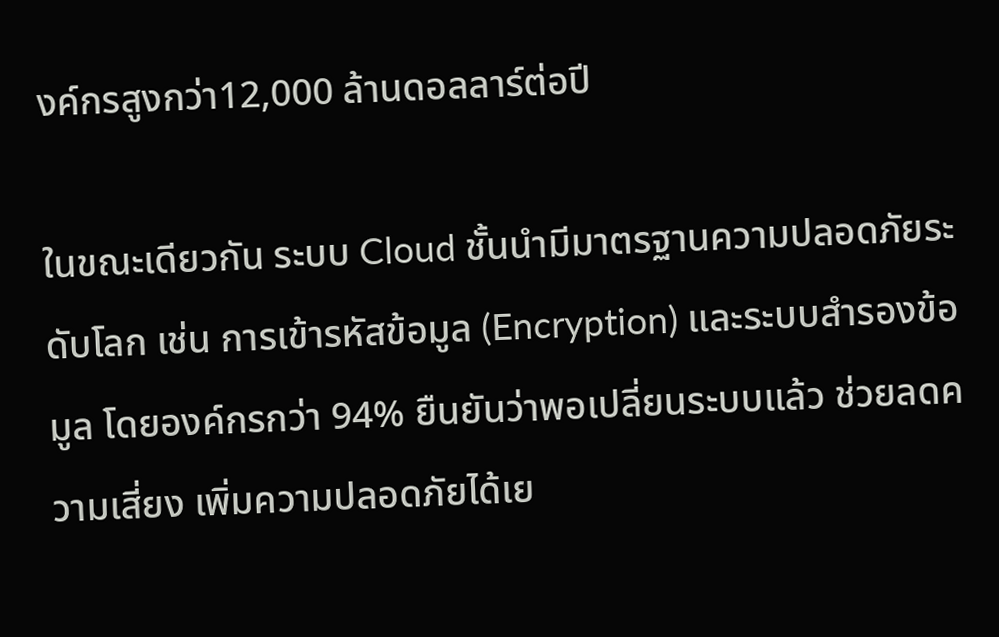งค์กรสูงกว่า12,000 ล้านดอลลาร์ต่อปี

ในขณะเดียวกัน ระบบ Cloud ชั้นนำมีมาตรฐานความปลอดภัยระดับโลก เช่น การเข้ารหัสข้อมูล (Encryption) และระบบสำรองข้อมูล โดยองค์กรกว่า 94% ยืนยันว่าพอเปลี่ยนระบบแล้ว ช่วยลดความเสี่ยง เพิ่มความปลอดภัยได้เย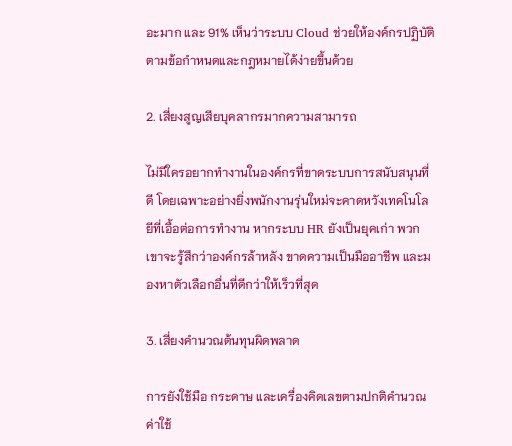อะมาก และ 91% เห็นว่าระบบ Cloud ช่วยให้องค์กรปฏิบัติตามข้อกำหนดและกฎหมายได้ง่ายขึ้นด้วย

2. เสี่ยงสูญเสียบุคลากรมากความสามารถ

ไม่มีใครอยากทำงานในองค์กรที่ขาดระบบการสนับสนุนที่ดี โดยเฉพาะอย่างยิ่งพนักงานรุ่นใหม่จะคาดหวังเทคโนโลยีที่เอื้อต่อการทำงาน หากระบบ HR ยังเป็นยุคเก่า พวกเขาจะรู้สึกว่าองค์กรล้าหลัง ขาดความเป็นมืออาชีพ และมองหาตัวเลือกอื่นที่ดีกว่าให้เร็วที่สุด

3. เสี่ยงคำนวณต้นทุนผิดพลาด

การยังใช้มือ กระดาษ และเครื่องคิดเลขตามปกติคำนวณค่าใช้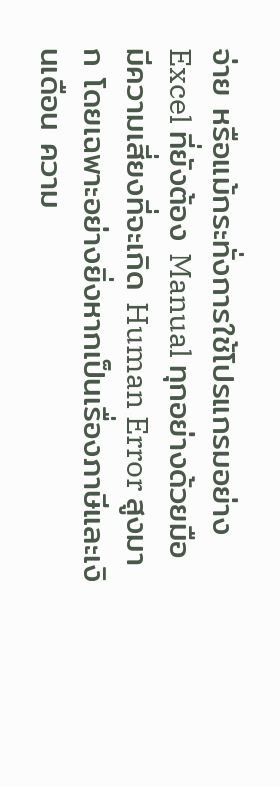จ่าย หรือแม้กระทั่งการใช้โปรแกรมอย่าง Excel ที่ยังต้อง Manual ทุกอย่างด้วยมือ มีความเสี่ยงที่จะเกิด Human Error สูงมาก โดยเฉพาะอย่างยิ่งหากเป็นเรื่องภาษีและเงินเดือน ความ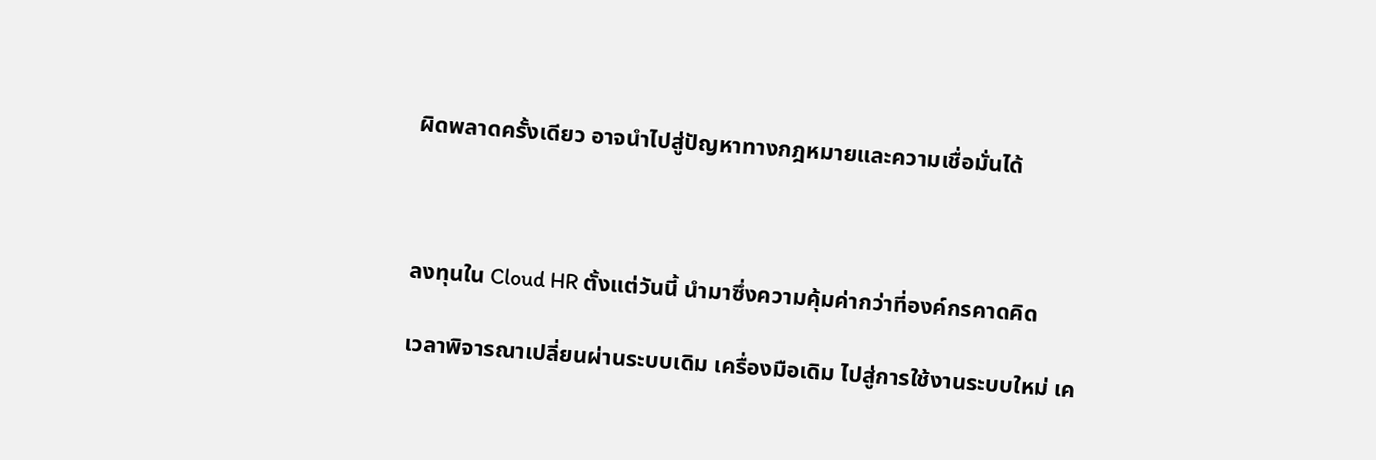ผิดพลาดครั้งเดียว อาจนำไปสู่ปัญหาทางกฎหมายและความเชื่อมั่นได้



ลงทุนใน Cloud HR ตั้งแต่วันนี้ นำมาซึ่งความคุ้มค่ากว่าที่องค์กรคาดคิด

เวลาพิจารณาเปลี่ยนผ่านระบบเดิม เครื่องมือเดิม ไปสู่การใช้งานระบบใหม่ เค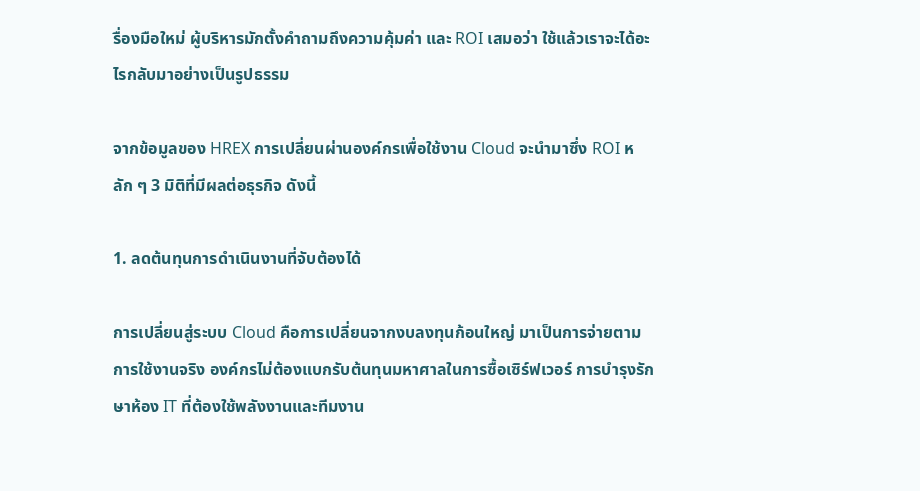รื่องมือใหม่ ผู้บริหารมักตั้งคำถามถึงความคุ้มค่า และ ROI เสมอว่า ใช้แล้วเราจะได้อะไรกลับมาอย่างเป็นรูปธรรม

จากข้อมูลของ HREX การเปลี่ยนผ่านองค์กรเพื่อใช้งาน Cloud จะนำมาซึ่ง ROI หลัก ๆ 3 มิติที่มีผลต่อธุรกิจ ดังนี้

1. ลดต้นทุนการดำเนินงานที่จับต้องได้

การเปลี่ยนสู่ระบบ Cloud คือการเปลี่ยนจากงบลงทุนก้อนใหญ่ มาเป็นการจ่ายตามการใช้งานจริง องค์กรไม่ต้องแบกรับต้นทุนมหาศาลในการซื้อเซิร์ฟเวอร์ การบำรุงรักษาห้อง IT ที่ต้องใช้พลังงานและทีมงาน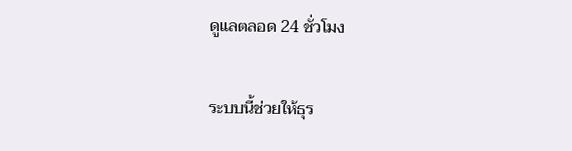ดูแลตลอด 24 ชั่วโมง

ระบบนี้ช่วยให้ธุร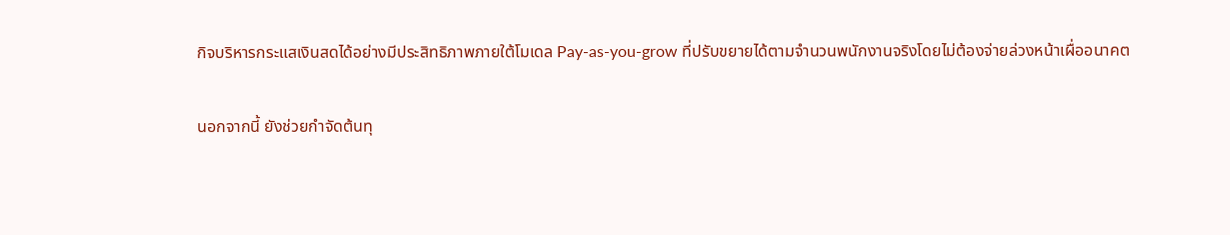กิจบริหารกระแสเงินสดได้อย่างมีประสิทธิภาพภายใต้โมเดล Pay-as-you-grow ที่ปรับขยายได้ตามจำนวนพนักงานจริงโดยไม่ต้องจ่ายล่วงหน้าเผื่ออนาคต

นอกจากนี้ ยังช่วยกำจัดต้นทุ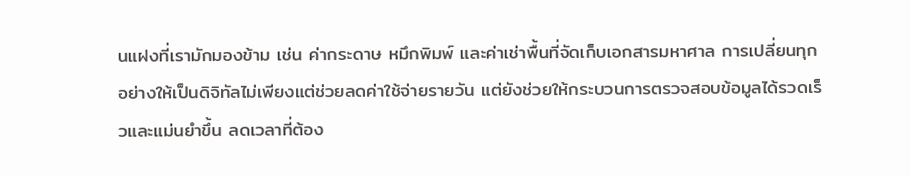นแฝงที่เรามักมองข้าม เช่น ค่ากระดาษ หมึกพิมพ์ และค่าเช่าพื้นที่จัดเก็บเอกสารมหาศาล การเปลี่ยนทุกอย่างให้เป็นดิจิทัลไม่เพียงแต่ช่วยลดค่าใช้จ่ายรายวัน แต่ยังช่วยให้กระบวนการตรวจสอบข้อมูลได้รวดเร็วและแม่นยำขึ้น ลดเวลาที่ต้อง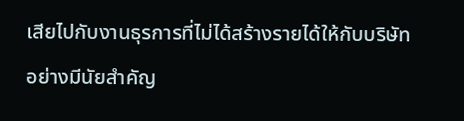เสียไปกับงานธุรการที่ไม่ได้สร้างรายได้ให้กับบริษัทอย่างมีนัยสำคัญ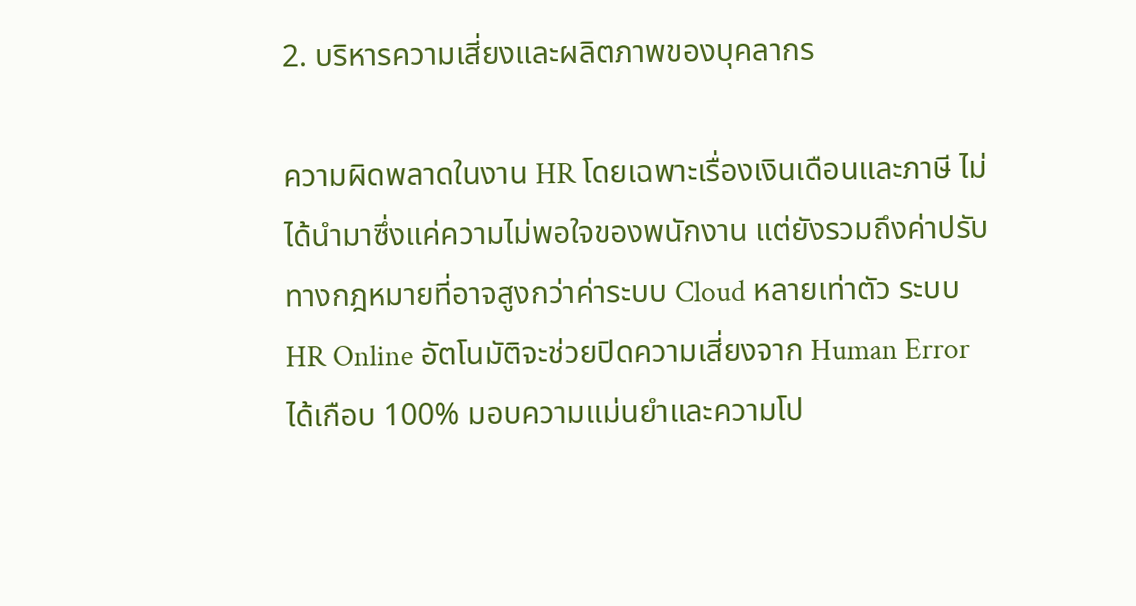2. บริหารความเสี่ยงและผลิตภาพของบุคลากร

ความผิดพลาดในงาน HR โดยเฉพาะเรื่องเงินเดือนและภาษี ไม่ได้นำมาซึ่งแค่ความไม่พอใจของพนักงาน แต่ยังรวมถึงค่าปรับทางกฎหมายที่อาจสูงกว่าค่าระบบ Cloud หลายเท่าตัว ระบบ HR Online อัตโนมัติจะช่วยปิดความเสี่ยงจาก Human Error ได้เกือบ 100% มอบความแม่นยำและความโป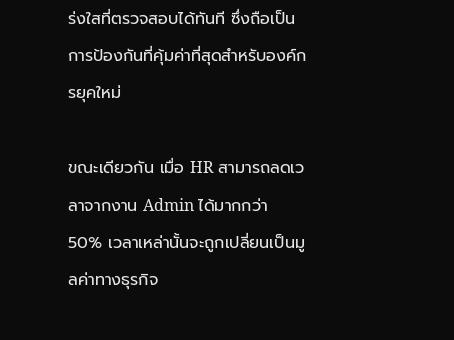ร่งใสที่ตรวจสอบได้ทันที ซึ่งถือเป็นการป้องกันที่คุ้มค่าที่สุดสำหรับองค์กรยุคใหม่

ขณะเดียวกัน เมื่อ HR สามารถลดเวลาจากงาน Admin ได้มากกว่า 50% เวลาเหล่านั้นจะถูกเปลี่ยนเป็นมูลค่าทางธุรกิจ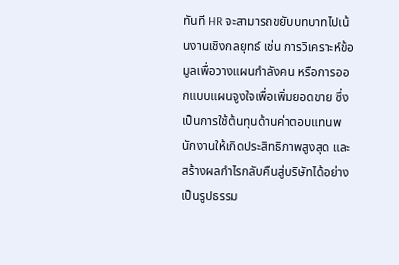ทันที HR จะสามารถขยับบทบาทไปเน้นงานเชิงกลยุทธ์ เช่น การวิเคราะห์ข้อมูลเพื่อวางแผนกำลังคน หรือการออกแบบแผนจูงใจเพื่อเพิ่มยอดขาย ซึ่งเป็นการใช้ต้นทุนด้านค่าตอบแทนพนักงานให้เกิดประสิทธิภาพสูงสุด และสร้างผลกำไรกลับคืนสู่บริษัทได้อย่างเป็นรูปธรรม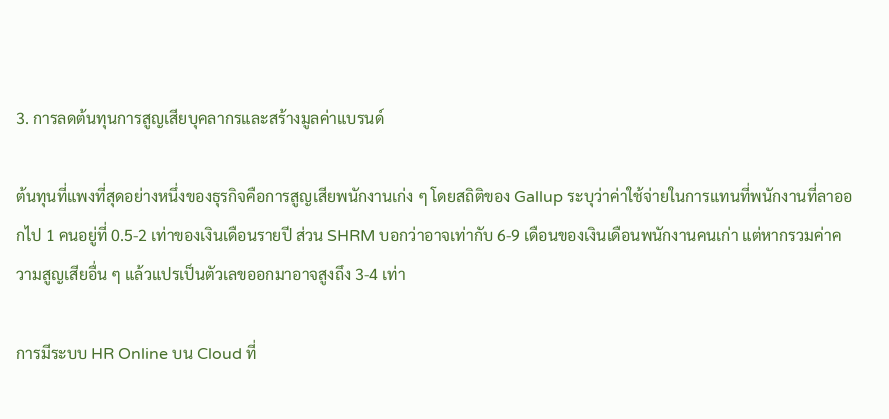3. การลดต้นทุนการสูญเสียบุคลากรและสร้างมูลค่าแบรนด์

ต้นทุนที่แพงที่สุดอย่างหนึ่งของธุรกิจคือการสูญเสียพนักงานเก่ง ๆ โดยสถิติของ Gallup ระบุว่าค่าใช้จ่ายในการแทนที่พนักงานที่ลาออกไป 1 คนอยู่ที่ 0.5-2 เท่าของเงินเดือนรายปี ส่วน SHRM บอกว่าอาจเท่ากับ 6-9 เดือนของเงินเดือนพนักงานคนเก่า แต่หากรวมค่าความสูญเสียอื่น ๆ แล้วแปรเป็นตัวเลขออกมาอาจสูงถึง 3-4 เท่า

การมีระบบ HR Online บน Cloud ที่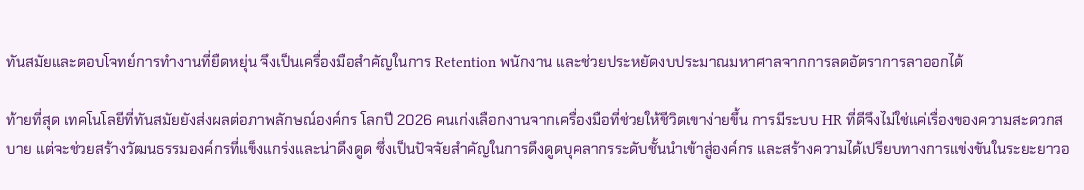ทันสมัยและตอบโจทย์การทำงานที่ยืดหยุ่น จึงเป็นเครื่องมือสำคัญในการ Retention พนักงาน และช่วยประหยัดงบประมาณมหาศาลจากการลดอัตราการลาออกได้

ท้ายที่สุด เทคโนโลยีที่ทันสมัยยังส่งผลต่อภาพลักษณ์องค์กร โลกปี 2026 คนเก่งเลือกงานจากเครื่องมือที่ช่วยให้ชีวิตเขาง่ายขึ้น การมีระบบ HR ที่ดีจึงไม่ใช่แค่เรื่องของความสะดวกสบาย แต่จะช่วยสร้างวัฒนธรรมองค์กรที่แข็งแกร่งและน่าดึงดูด ซึ่งเป็นปัจจัยสำคัญในการดึงดูดบุคลากรระดับชั้นนำเข้าสู่องค์กร และสร้างความได้เปรียบทางการแข่งขันในระยะยาวอ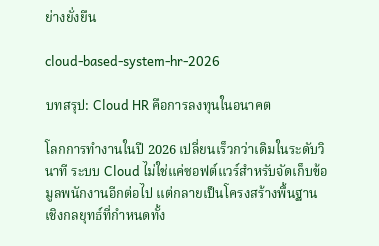ย่างยั่งยืน

cloud-based-system-hr-2026

บทสรุป: Cloud HR คือการลงทุนในอนาคต

โลกการทำงานในปี 2026 เปลี่ยนเร็วกว่าเดิมในระดับวินาที ระบบ Cloud ไม่ใช่แค่ซอฟต์แวร์สำหรับจัดเก็บข้อมูลพนักงานอีกต่อไป แต่กลายเป็นโครงสร้างพื้นฐานเชิงกลยุทธ์ที่กำหนดทั้ง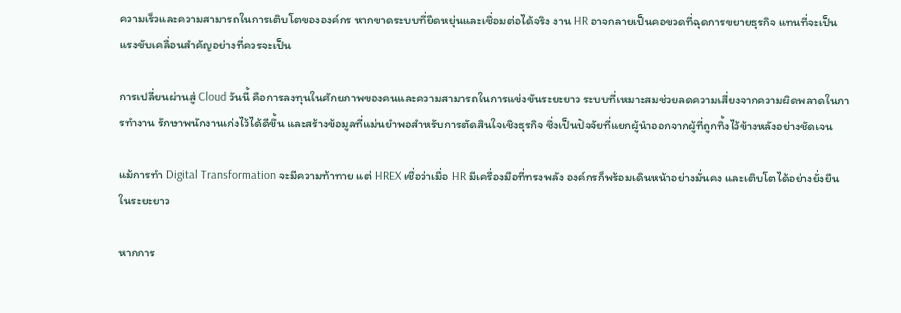ความเร็วและความสามารถในการเติบโตขององค์กร หากขาดระบบที่ยืดหยุ่นและเชื่อมต่อได้จริง งาน HR อาจกลายเป็นคอขวดที่ฉุดการขยายธุรกิจ แทนที่จะเป็นแรงขับเคลื่อนสำคัญอย่างที่ควรจะเป็น

การเปลี่ยนผ่านสู่ Cloud วันนี้ คือการลงทุนในศักยภาพของคนและความสามารถในการแข่งขันระยะยาว ระบบที่เหมาะสมช่วยลดความเสี่ยงจากความผิดพลาดในการทำงาน รักษาพนักงานเก่งไว้ได้ดีขึ้น และสร้างข้อมูลที่แม่นยำพอสำหรับการตัดสินใจเชิงธุรกิจ ซึ่งเป็นปัจจัยที่แยกผู้นำออกจากผู้ที่ถูกทิ้งไว้ข้างหลังอย่างชัดเจน

แม้การทำ Digital Transformation จะมีความท้าทาย แต่ HREX เชื่อว่าเมื่อ HR มีเครื่องมือที่ทรงพลัง องค์กรก็พร้อมเดินหน้าอย่างมั่นคง และเติบโตได้อย่างยั่งยืนในระยะยาว

หากการ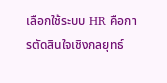เลือกใช้ระบบ HR คือการตัดสินใจเชิงกลยุทธ์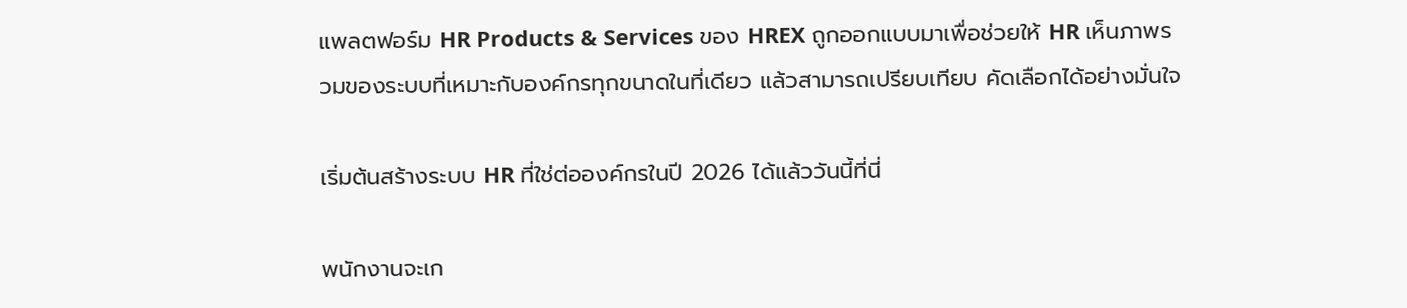แพลตฟอร์ม HR Products & Services ของ HREX ถูกออกแบบมาเพื่อช่วยให้ HR เห็นภาพรวมของระบบที่เหมาะกับองค์กรทุกขนาดในที่เดียว แล้วสามารถเปรียบเทียบ คัดเลือกได้อย่างมั่นใจ

เริ่มต้นสร้างระบบ HR ที่ใช่ต่อองค์กรในปี 2026 ได้แล้ววันนี้ที่นี่

พนักงานจะเก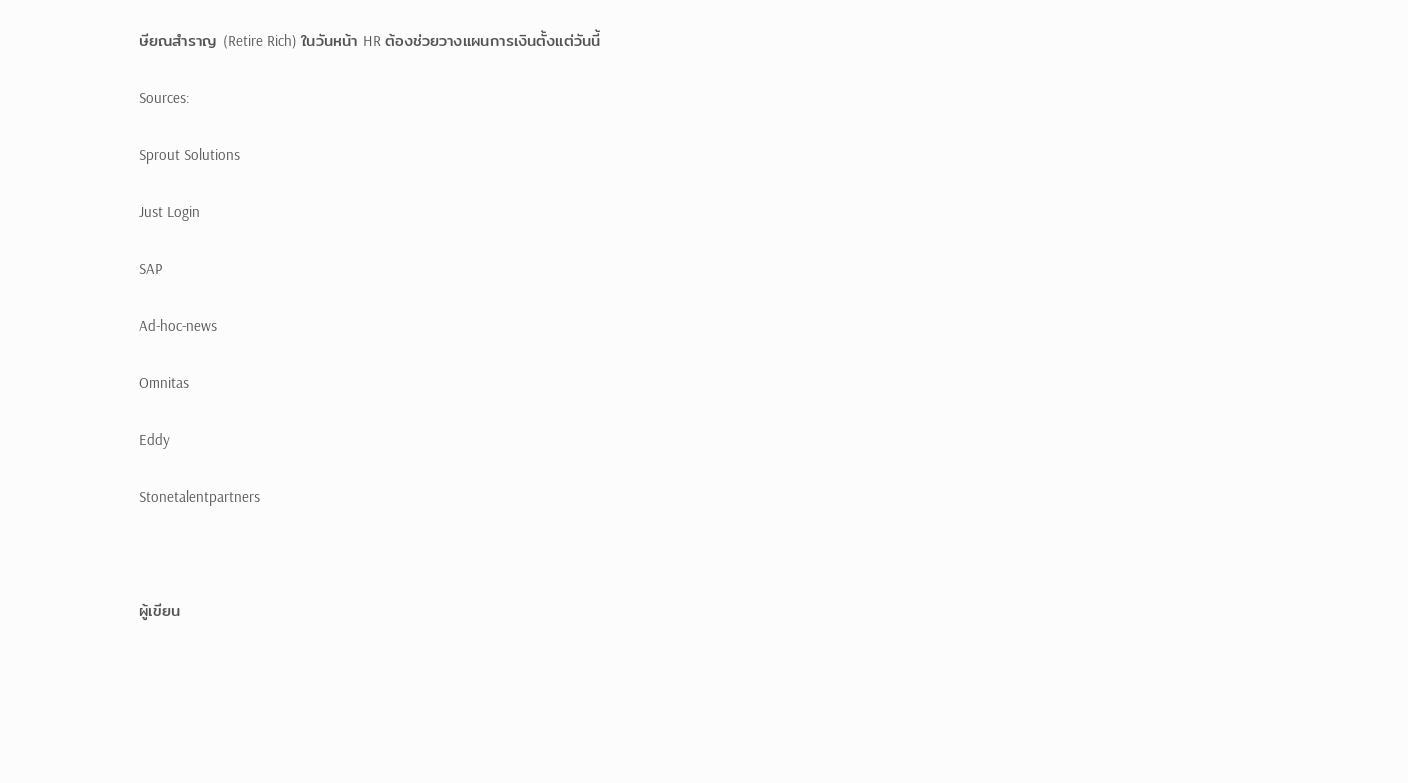ษียณสำราญ (Retire Rich) ในวันหน้า HR ต้องช่วยวางแผนการเงินตั้งแต่วันนี้

Sources:

Sprout Solutions

Just Login

SAP

Ad-hoc-news

Omnitas

Eddy

Stonetalentpartners



ผู้เขียน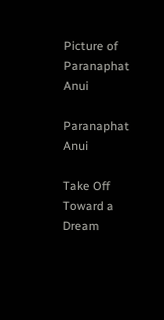Picture of Paranaphat Anui

Paranaphat Anui

Take Off Toward a Dream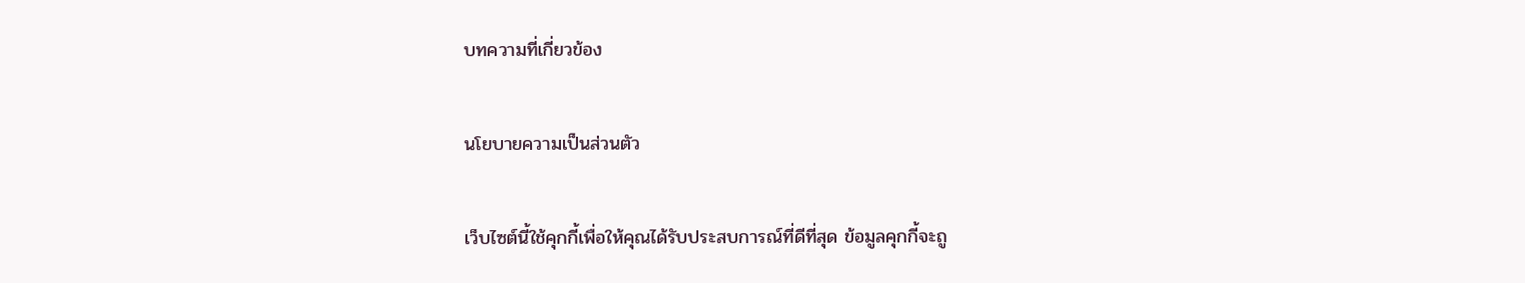บทความที่เกี่ยวข้อง

นโยบายความเป็นส่วนตัว

เว็บไซต์นี้ใช้คุกกี้เพื่อให้คุณได้รับประสบการณ์ที่ดีที่สุด ข้อมูลคุกกี้จะถู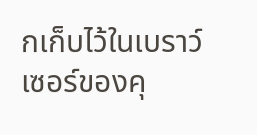กเก็บไว้ในเบราว์เซอร์ของคุ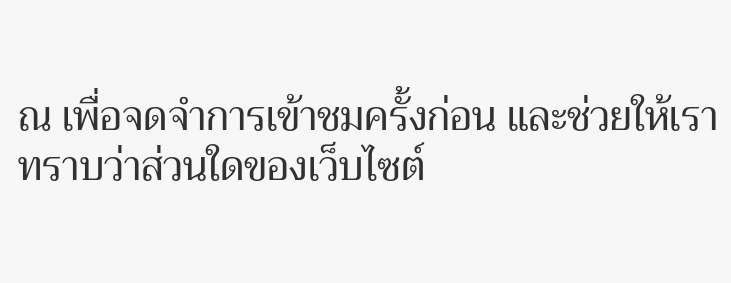ณ เพื่อจดจำการเข้าชมครั้งก่อน และช่วยให้เราทราบว่าส่วนใดของเว็บไซต์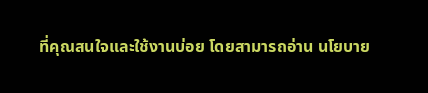ที่คุณสนใจและใช้งานบ่อย โดยสามารถอ่าน นโยบาย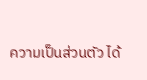ความเป็นส่วนตัว ได้